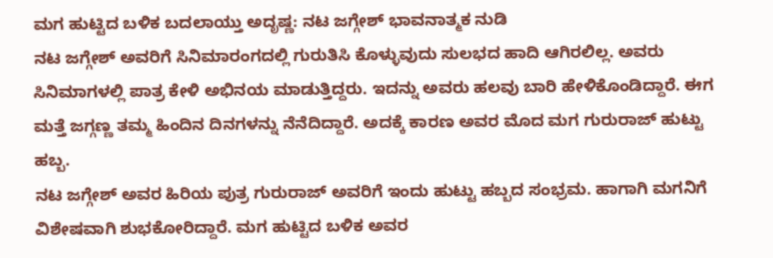ಮಗ ಹುಟ್ಟಿದ ಬಳಿಕ ಬದಲಾಯ್ತು ಅದೃಷ್ಣ: ನಟ ಜಗ್ಗೇಶ್ ಭಾವನಾತ್ಮಕ ನುಡಿ
ನಟ ಜಗ್ಗೇಶ್ ಅವರಿಗೆ ಸಿನಿಮಾರಂಗದಲ್ಲಿ ಗುರುತಿಸಿ ಕೊಳ್ಳುವುದು ಸುಲಭದ ಹಾದಿ ಆಗಿರಲಿಲ್ಲ. ಅವರು ಸಿನಿಮಾಗಳಲ್ಲಿ ಪಾತ್ರ ಕೇಳಿ ಅಭಿನಯ ಮಾಡುತ್ತಿದ್ದರು. ಇದನ್ನು ಅವರು ಹಲವು ಬಾರಿ ಹೇಳಿಕೊಂಡಿದ್ದಾರೆ. ಈಗ ಮತ್ತೆ ಜಗ್ಗಣ್ಣ ತಮ್ಮ ಹಿಂದಿನ ದಿನಗಳನ್ನು ನೆನೆದಿದ್ದಾರೆ. ಅದಕ್ಕೆ ಕಾರಣ ಅವರ ಮೊದ ಮಗ ಗುರುರಾಜ್ ಹುಟ್ಟು ಹಬ್ಬ.
ನಟ ಜಗ್ಗೇಶ್ ಅವರ ಹಿರಿಯ ಪುತ್ರ ಗುರುರಾಜ್ ಅವರಿಗೆ ಇಂದು ಹುಟ್ಟು ಹಬ್ಬದ ಸಂಭ್ರಮ. ಹಾಗಾಗಿ ಮಗನಿಗೆ ವಿಶೇಷವಾಗಿ ಶುಭಕೋರಿದ್ದಾರೆ. ಮಗ ಹುಟ್ಟಿದ ಬಳಿಕ ಅವರ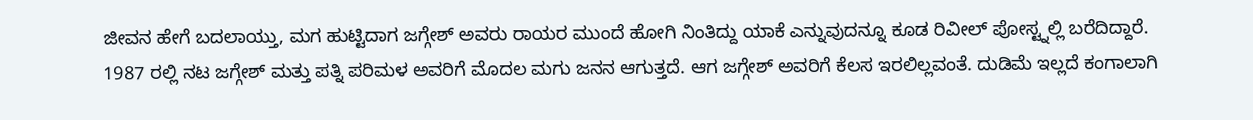ಜೀವನ ಹೇಗೆ ಬದಲಾಯ್ತು, ಮಗ ಹುಟ್ಟಿದಾಗ ಜಗ್ಗೇಶ್ ಅವರು ರಾಯರ ಮುಂದೆ ಹೋಗಿ ನಿಂತಿದ್ದು ಯಾಕೆ ಎನ್ನುವುದನ್ನೂ ಕೂಡ ರಿವೀಲ್ ಪೋಸ್ಟ್ನಲ್ಲಿ ಬರೆದಿದ್ದಾರೆ.
1987 ರಲ್ಲಿ ನಟ ಜಗ್ಗೇಶ್ ಮತ್ತು ಪತ್ನಿ ಪರಿಮಳ ಅವರಿಗೆ ಮೊದಲ ಮಗು ಜನನ ಆಗುತ್ತದೆ. ಆಗ ಜಗ್ಗೇಶ್ ಅವರಿಗೆ ಕೆಲಸ ಇರಲಿಲ್ಲವಂತೆ. ದುಡಿಮೆ ಇಲ್ಲದೆ ಕಂಗಾಲಾಗಿ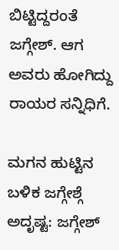ಬಿಟ್ಟಿದ್ದರಂತೆ ಜಗ್ಗೇಶ್. ಆಗ ಅವರು ಹೋಗಿದ್ದು ರಾಯರ ಸನ್ನಿಧಿಗೆ.

ಮಗನ ಹುಟ್ಟಿನ ಬಳಿಕ ಜಗ್ಗೇಶ್ಗೆ ಅದೃಷ್ಟ: ಜಗ್ಗೇಶ್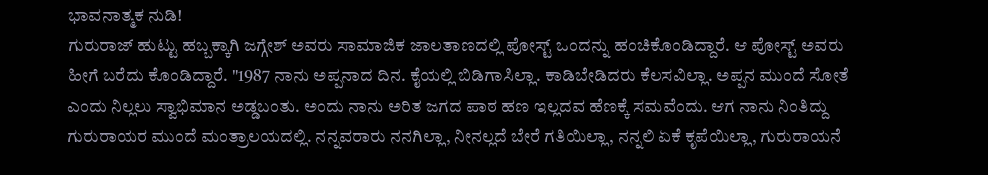ಭಾವನಾತ್ಮಕ ನುಡಿ!
ಗುರುರಾಜ್ ಹುಟ್ಟು ಹಬ್ಬಕ್ಕಾಗಿ ಜಗ್ಗೇಶ್ ಅವರು ಸಾಮಾಜಿಕ ಜಾಲತಾಣದಲ್ಲಿ ಪೋಸ್ಟ್ ಒಂದನ್ನು ಹಂಚಿಕೊಂಡಿದ್ದಾರೆ. ಆ ಪೋಸ್ಟ್ ಅವರು ಹೀಗೆ ಬರೆದು ಕೊಂಡಿದ್ದಾರೆ. "1987 ನಾನು ಅಪ್ಪನಾದ ದಿನ. ಕೈಯಲ್ಲಿ ಬಿಡಿಗಾಸಿಲ್ಲಾ. ಕಾಡಿಬೇಡಿದರು ಕೆಲಸವಿಲ್ಲಾ. ಅಪ್ಪನ ಮುಂದೆ ಸೋತೆ ಎಂದು ನಿಲ್ಲಲು ಸ್ವಾಭಿಮಾನ ಅಡ್ಡಬಂತು. ಅಂದು ನಾನು ಅರಿತ ಜಗದ ಪಾಠ ಹಣ ಇಲ್ಲದವ ಹೆಣಕ್ಕೆ ಸಮವೆಂದು. ಆಗ ನಾನು ನಿಂತಿದ್ದು ಗುರುರಾಯರ ಮುಂದೆ ಮಂತ್ರಾಲಯದಲ್ಲಿ. ನನ್ನವರಾರು ನನಗಿಲ್ಲಾ, ನೀನಲ್ಲದೆ ಬೇರೆ ಗತಿಯಿಲ್ಲಾ, ನನ್ನಲಿ ಏಕೆ ಕೃಪೆಯಿಲ್ಲಾ, ಗುರುರಾಯನೆ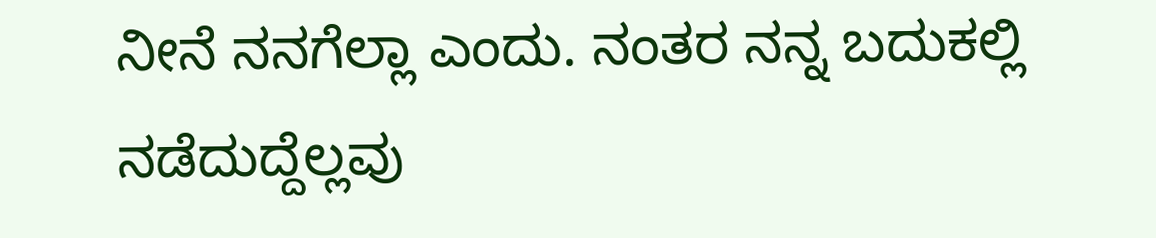ನೀನೆ ನನಗೆಲ್ಲಾ ಎಂದು. ನಂತರ ನನ್ನ ಬದುಕಲ್ಲಿ ನಡೆದುದ್ದೆಲ್ಲವು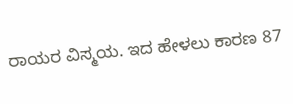ರಾಯರ ವಿಸ್ಮಯ. ಇದ ಹೇಳಲು ಕಾರಣ 87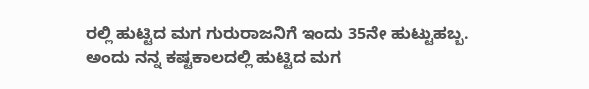ರಲ್ಲಿ ಹುಟ್ಟಿದ ಮಗ ಗುರುರಾಜನಿಗೆ ಇಂದು 35ನೇ ಹುಟ್ಟುಹಬ್ಬ. ಅಂದು ನನ್ನ ಕಷ್ಟಕಾಲದಲ್ಲಿ ಹುಟ್ಟಿದ ಮಗ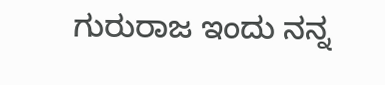ಗುರುರಾಜ ಇಂದು ನನ್ನ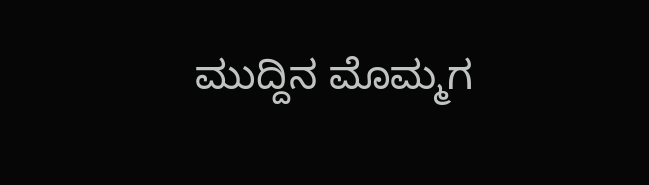ಮುದ್ದಿನ ಮೊಮ್ಮಗ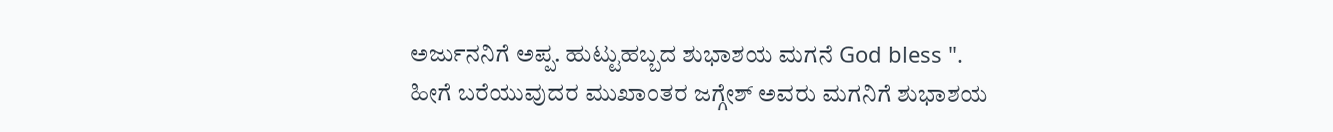ಅರ್ಜುನನಿಗೆ ಅಪ್ಪ. ಹುಟ್ಟುಹಬ್ಬದ ಶುಭಾಶಯ ಮಗನೆ God bless ".
ಹೀಗೆ ಬರೆಯುವುದರ ಮುಖಾಂತರ ಜಗ್ಗೇಶ್ ಅವರು ಮಗನಿಗೆ ಶುಭಾಶಯ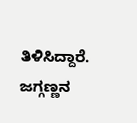ತಿಳಿಸಿದ್ದಾರೆ. ಜಗ್ಗಣ್ಣನ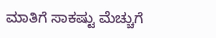ಮಾತಿಗೆ ಸಾಕಷ್ಟು ಮೆಚ್ಚುಗೆ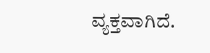ವ್ಯಕ್ತವಾಗಿದೆ.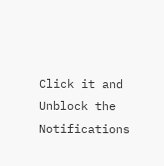Click it and Unblock the Notifications